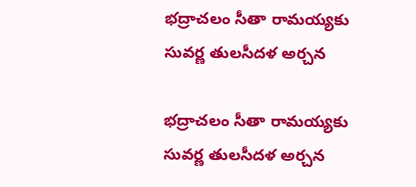భద్రాచలం సీతా రామయ్యకు సువర్ణ తులసీదళ అర్చన

భద్రాచలం సీతా రామయ్యకు సువర్ణ తులసీదళ అర్చన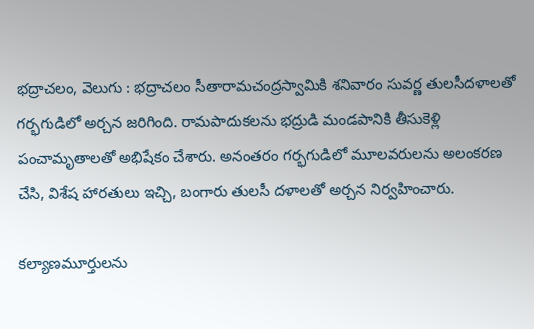భద్రాచలం, వెలుగు : భద్రాచలం సీతారామచంద్రస్వామికి శనివారం సువర్ణ తులసీదళాలతో గర్భగుడిలో అర్చన జరిగింది. రామపాదుకలను భద్రుడి మండపానికి తీసుకెళ్లి పంచామృతాలతో అభిషేకం చేశారు. అనంతరం గర్భగుడిలో మూలవరులను అలంకరణ చేసి, విశేష హారతులు ఇచ్చి, బంగారు తులసీ దళాలతో అర్చన నిర్వహించారు.

కల్యాణమూర్తులను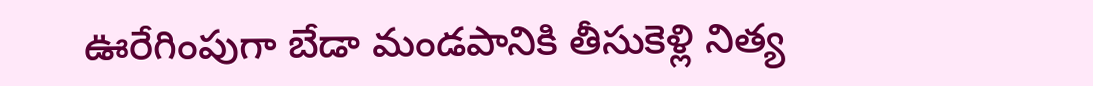ఊరేగింపుగా బేడా మండపానికి తీసుకెళ్లి నిత్య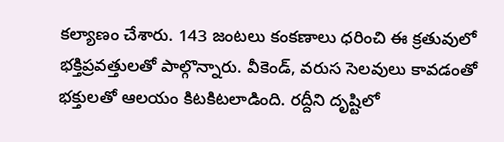కల్యాణం చేశారు. 143 జంటలు కంకణాలు ధరించి ఈ క్రతువులో భక్తిప్రవత్తులతో పాల్గొన్నారు. వీకెండ్, వరుస సెలవులు కావడంతో భక్తులతో ఆలయం కిటకిటలాడింది. రద్దీని దృష్టిలో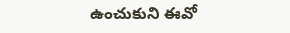ఉంచుకుని ఈవో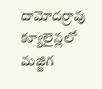దామోదర్రావు క్యూలైన్లలో మజ్జిగ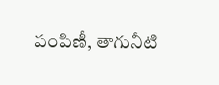పంపిణీ, తాగునీటి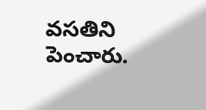వసతిని పెంచారు.